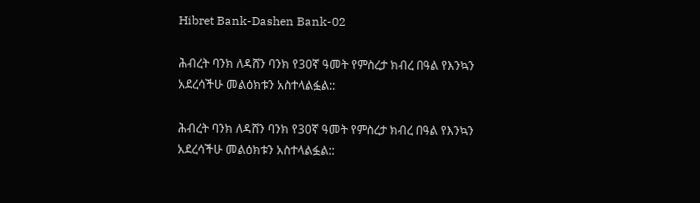Hibret Bank-Dashen Bank-02

ሕብረት ባንክ ለዳሸን ባንክ የ30ኛ ዓመት የምስረታ ክብረ በዓል የእንኳን አደረሳችሁ መልዕክቱን አስተላልፏል::

ሕብረት ባንክ ለዳሸን ባንክ የ30ኛ ዓመት የምስረታ ክብረ በዓል የእንኳን አደረሳችሁ መልዕክቱን አስተላልፏል::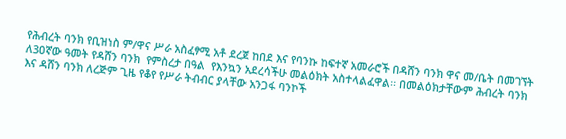የሕብረት ባንክ የቢዝነስ ም/ዋና ሥራ አስፈፃሚ አቶ ደረጀ ከበደ እና የባንኩ ከፍተኛ አመራሮች በዳሸን ባንክ ዋና መ/ቤት በመገኘት ለ3ዐኛው ዓመት የዳሸን ባንክ  የምስረታ በዓል  የእንኳን አደረሳችሁ መልዕክት አስተላልፈዋል፡፡ በመልዕክታቸውም ሕብረት ባንክ እና ዳሸን ባንክ ለረጅም ጊዜ የቆየ የሥራ ትብብር ያላቸው አንጋፋ ባንኮች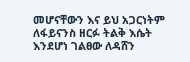መሆናቸውን እና ይህ አጋርነትም ለፋይናንስ ዘርፉ ትልቅ እሴት እንደሆነ ገልፀው ለዳሸን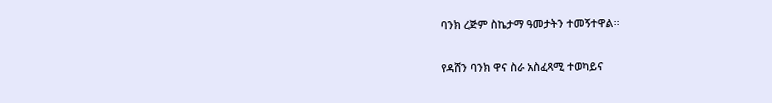ባንክ ረጅም ስኬታማ ዓመታትን ተመኝተዋል፡፡

የዳሸን ባንክ ዋና ስራ አስፈጻሚ ተወካይና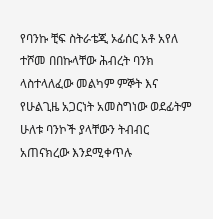የባንኩ ቺፍ ስትራቴጂ ኦፊሰር አቶ አየለ ተሾመ በበኩላቸው ሕብረት ባንክ ላስተላለፈው መልካም ምኞት እና የሁልጊዜ አጋርነት አመስግነው ወደፊትም ሁለቱ ባንኮች ያላቸውን ትብብር አጠናክረው እንደሚቀጥሉ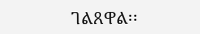ገልጸዋል፡፡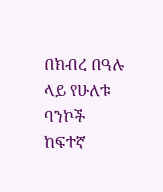በክብረ በዓሉ ላይ የሁለቱ ባንኮች ከፍተኛ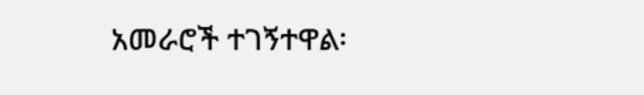አመራሮች ተገኝተዋል፡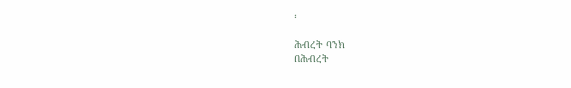፡

ሕብረት ባንክ
በሕብረት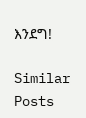እንደግ!

Similar Posts